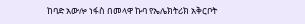ከባድ አውሎ ነፋስ በመላዋ ኩባ የኤሌክትሪክ አቅርቦት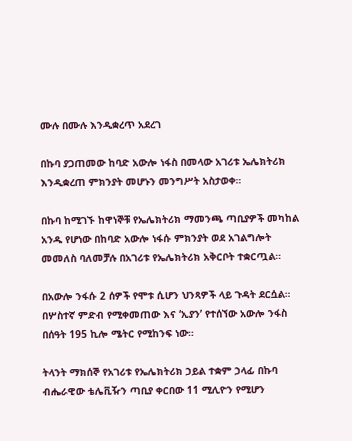ሙሉ በሙሉ እንዲቋረጥ አደረገ

በኩባ ያጋጠመው ከባድ አውሎ ነፋስ በመላው አገሪቱ ኤሌክትሪክ እንዲቋረጠ ምክንያት መሆኑን መንግሥት አስታወቀ።

በኩባ ከሚገኙ ከዋነኞቹ የኤሌክትሪክ ማመንጫ ጣቢያዎች መካከል አንዱ የሆነው በከባድ አውሎ ነፋሱ ምክንያት ወደ አገልግሎት መመለስ ባለመቻሉ በአገሪቱ የኤሌክትሪክ አቅርቦት ተቋርጧል።

በአውሎ ንፋሱ 2 ሰዎች የሞቱ ሲሆን ህንጻዎች ላይ ጉዳት ደርሷል። በሦስተኛ ምድብ የሚቀመጠው እና ‘ኢያን’ የተሰኘው አውሎ ንፋስ በሰዓት 195 ኪሎ ሜትር የሚከንፍ ነው።

ትላንት ማክሰኞ የአገሪቱ የኤሌክትሪክ ኃይል ተቋም ኃላፊ በኩባ ብሔራዊው ቴሌቪዥን ጣቢያ ቀርበው 11 ሚሊዮን የሚሆን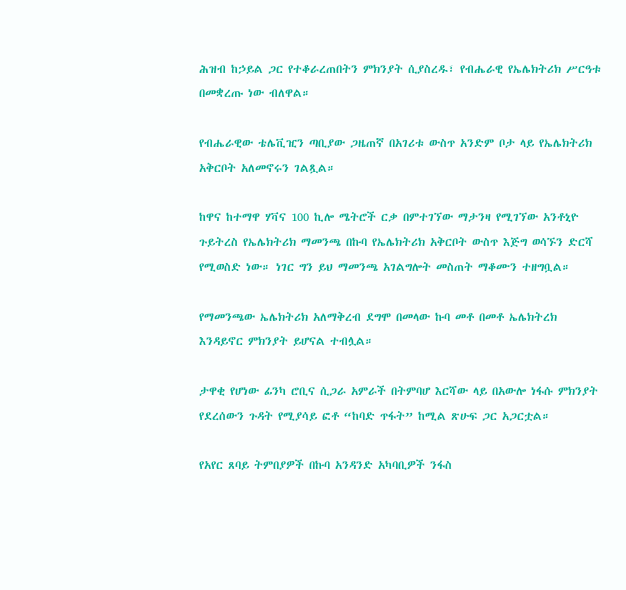ሕዝብ ከኃይል ጋር የተቆራረጠበትን ምክንያት ሲያስረዱ፣ የብሔራዊ የኤሌክትሪክ ሥርዓቱ በመቋረጡ ነው ብለዋል።

የብሔራዊው ቴሌቪዢን ጣቢያው ጋዜጠኛ በአገሪቱ ውስጥ አንድም ቦታ ላይ የኤሌክትሪክ አቅርቦት አለመኖሩን ገልጿል።

ከዋና ከተማዋ ሃቫና 100 ኪሎ ሜትሮች ርቃ በምተገኘው ማታንዛ የሚገኘው አንቶኒዮ ጉይትረስ የኤሌክትሪክ ማመንጫ በኩባ የኤሌክትሪክ አቅርቦት ውስጥ እጅግ ወሳኙን ድርሻ የሚወስድ ነው። ነገር ግን ይህ ማመንጫ አገልግሎት መስጠት ማቆሙን ተዘግቧል።

የማመንጫው ኤሌክትሪክ አለማቅረብ ደግሞ በመላው ኩባ መቶ በመቶ ኤሌክትረክ እንዳይኖር ምክንያት ይሆናል ተብሏል።

ታዋቂ የሆነው ፊንካ ሮቢና ሲጋራ አምራች በትምባሆ እርሻው ላይ በአውሎ ነፋሱ ምክንያት የደረሰውን ጉዳት የሚያሳይ ፎቶ “ከባድ ጥፋት” ከሚል ጽሁፍ ጋር አጋርቷል።

የአየር ጸባይ ትምበያዎች በኩባ አንዳንድ አካባቢዎች ንፋስ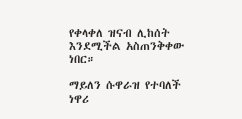የቀላቀለ ዝናብ ሊከሰት እንደሚችል አስጠንቅቀው ነበር።

ማይለን ሱዋራዝ የተባለች ነዋሪ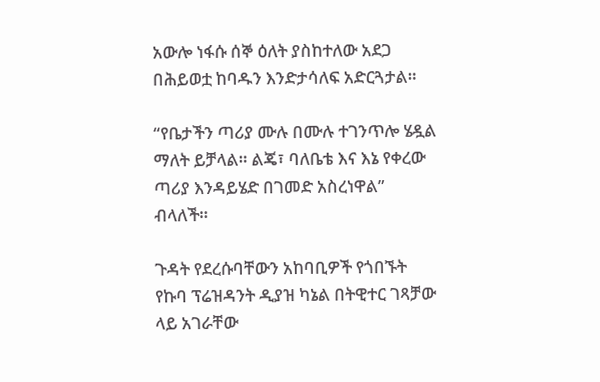አውሎ ነፋሱ ሰኞ ዕለት ያስከተለው አደጋ በሕይወቷ ከባዱን እንድታሳለፍ አድርጓታል።

“የቤታችን ጣሪያ ሙሉ በሙሉ ተገንጥሎ ሄዷል ማለት ይቻላል። ልጄ፣ ባለቤቴ እና እኔ የቀረው ጣሪያ እንዳይሄድ በገመድ አስረነዋል” ብላለች።

ጉዳት የደረሱባቸውን አከባቢዎች የጎበኙት የኩባ ፕሬዝዳንት ዲያዝ ካኔል በትዊተር ገጻቻው ላይ አገራቸው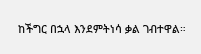ከችግር በኋላ እንደምትነሳ ቃል ገብተዋል።